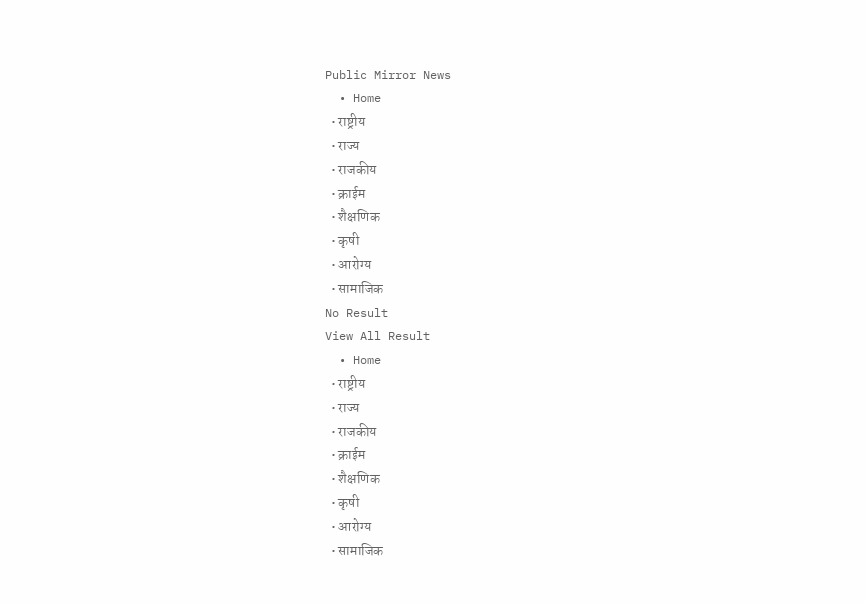Public Mirror News
  • Home
  • राष्ट्रीय
  • राज्य
  • राजकीय
  • क्राईम
  • शैक्षणिक
  • कृषी
  • आरोग्य
  • सामाजिक
No Result
View All Result
  • Home
  • राष्ट्रीय
  • राज्य
  • राजकीय
  • क्राईम
  • शैक्षणिक
  • कृषी
  • आरोग्य
  • सामाजिक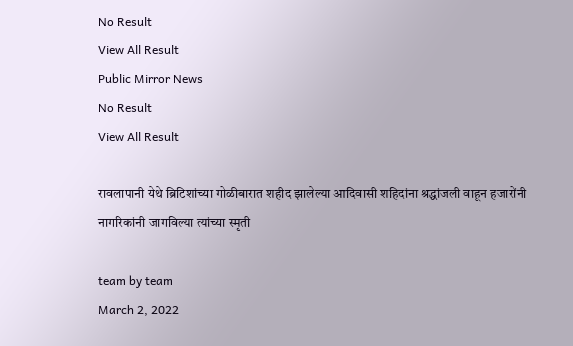No Result
View All Result
Public Mirror News
No Result
View All Result

रावलापानी येथे ब्रिटिशांच्या गोळीबारात शहीद झालेल्या आदिवासी शहिदांना श्रद्धांजली वाहून हजारोंनी नागरिकांनी जागविल्या त्यांच्या स्मृती

team by team
March 2, 2022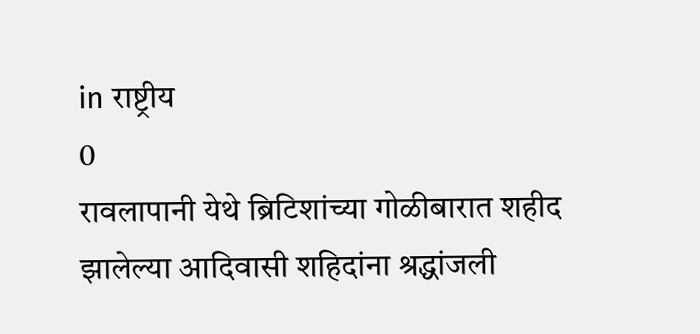in राष्ट्रीय
0
रावलापानी येथे ब्रिटिशांच्या गोळीबारात शहीद झालेल्या आदिवासी शहिदांना श्रद्धांजली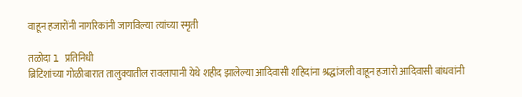वाहून हजारोंनी नागरिकांनी जागविल्या त्यांच्या स्मृती

तळोदा l प्रतिनिधी
ब्रिटिशांच्या गोळीबारात तालुक्यातील रावलापानी येथे शहीद झालेल्या आदिवासी शहिदांना श्रद्धांजली वाहून हजारो आदिवासी बांधवांनी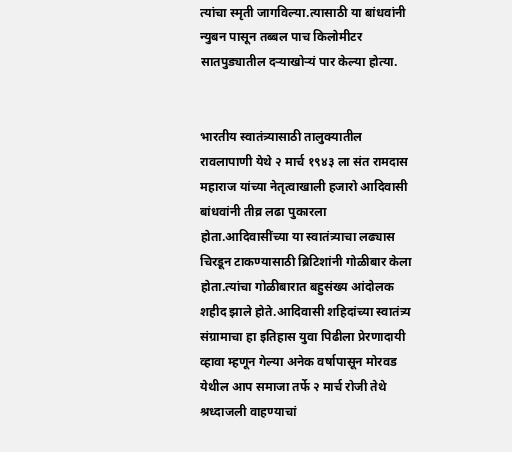त्यांचा स्मृती जागविल्या.त्यासाठी या बांधवांनी न्युबन पासून तब्बल पाच किलोमीटर सातपुड्यातील दऱ्याखोऱ्यं पार केल्या होत्या.


भारतीय स्वातंत्र्यासाठी तालुक्यातील रावलापाणी येथे २ मार्च १९४३ ला संत रामदास महाराज यांच्या नेतृत्वाखाली हजारो आदिवासी बांधवांनी तीव्र लढा पुकारला होता.आदिवासींच्या या स्वातंत्र्याचा लढ्यास चिरडून टाकण्यासाठी ब्रिटिशांनी गोळीबार केला होता.त्यांचा गोळीबारात बहुसंख्य आंदोलक शहीद झाले होते.आदिवासी शहिदांच्या स्वातंत्र्य संग्रामाचा हा इतिहास युवा पिढीला प्रेरणादायी व्हावा म्हणून गेल्या अनेक वर्षापासून मोरवड येथील आप समाजा तर्फे २ मार्च रोजी तेथे श्रध्दाजली वाहण्याचां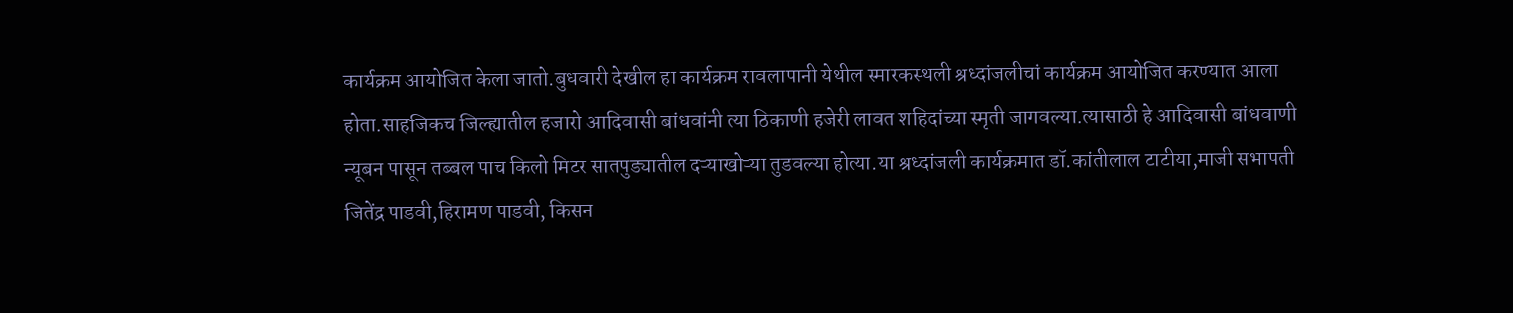कार्यक्रम आयोजित केला जातो.बुधवारी देखील हा कार्यक्रम रावलापानी येथील स्मारकस्थली श्रध्दांजलीचां कार्यक्रम आयोजित करण्यात आला होता.साहजिकच जिल्ह्यातील हजारो आदिवासी बांधवांनी त्या ठिकाणी हजेरी लावत शहिदांच्या स्मृती जागवल्या.त्यासाठी हे आदिवासी बांधवाणी न्यूबन पासून तब्बल पाच किलो मिटर सातपुड्यातील दऱ्याखोऱ्या तुडवल्या होत्या.या श्रध्दांजली कार्यक्रमात डॉ.कांतीलाल टाटीया,माजी सभापती जितेंद्र पाडवी,हिरामण पाडवी, किसन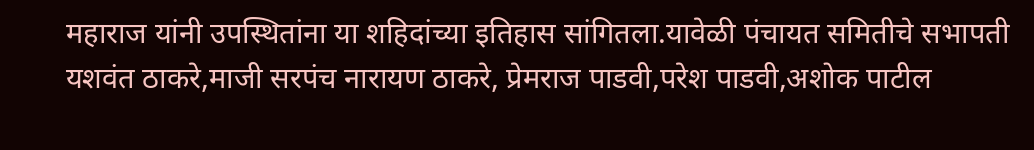महाराज यांनी उपस्थितांना या शहिदांच्या इतिहास सांगितला.यावेळी पंचायत समितीचे सभापती यशवंत ठाकरे,माजी सरपंच नारायण ठाकरे, प्रेमराज पाडवी,परेश पाडवी,अशोक पाटील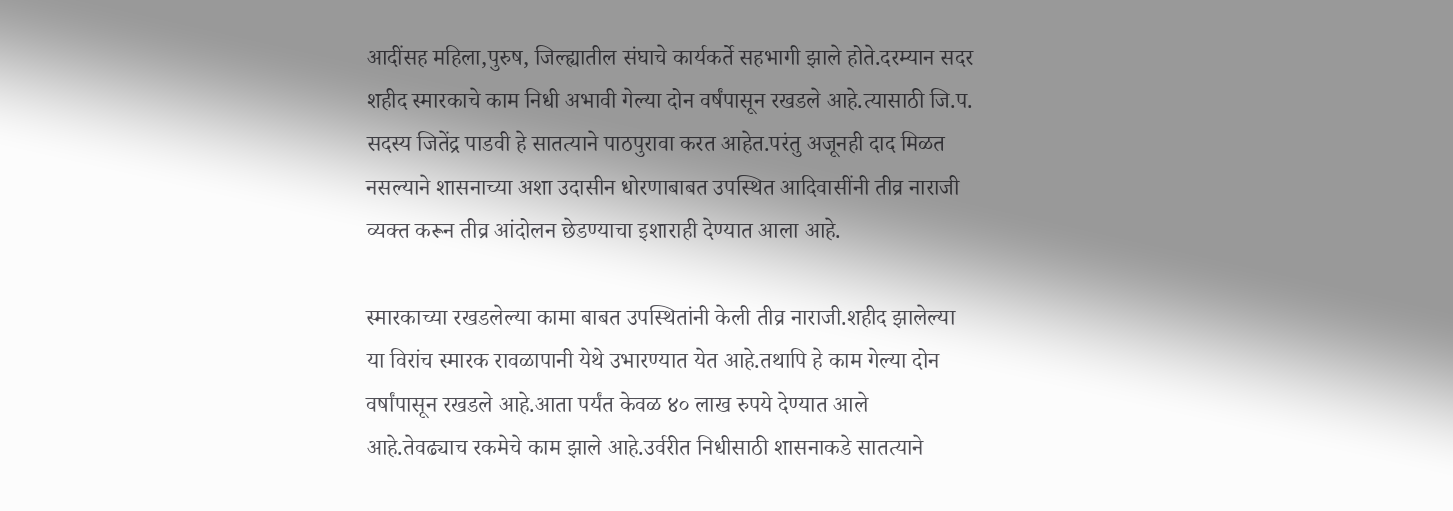आदींसह महिला,पुरुष, जिल्ह्यातील संघाचे कार्यकर्ते सहभागी झाले होते.दरम्यान सदर शहीद स्मारकाचे काम निधी अभावी गेल्या दोन वर्षंपासून रखडले आहे.त्यासाठी जि.प. सदस्य जितेंद्र पाडवी हे सातत्याने पाठपुरावा करत आहेत.परंतु अजूनही दाद मिळत नसल्याने शासनाच्या अशा उदासीन धोरणाबाबत उपस्थित आदिवासींनी तीव्र नाराजी व्यक्त करून तीव्र आंदोलन छेडण्याचा इशाराही देण्यात आला आहे.

स्मारकाच्या रखडलेल्या कामा बाबत उपस्थितांनी केली तीव्र नाराजी.शहीद झालेल्या या विरांच स्मारक रावळापानी येथे उभारण्यात येत आहे.तथापि हे काम गेल्या दोन वर्षांपासून रखडले आहे.आता पर्यंत केवळ ४० लाख रुपये देण्यात आले आहे.तेवढ्याच रकमेचे काम झाले आहे.उर्वरीत निधीसाठी शासनाकडे सातत्याने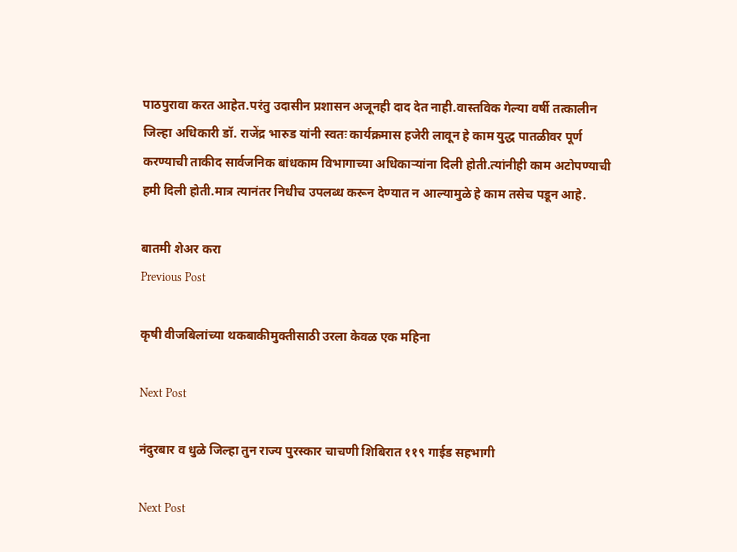पाठपुरावा करत आहेत.परंतु उदासीन प्रशासन अजूनही दाद देत नाही.वास्तविक गेल्या वर्षी तत्कालीन जिल्हा अधिकारी डॉ. राजेंद्र भारुड यांनी स्वतः कार्यक्रमास हजेरी लावून हे काम युद्ध पातळीवर पूर्ण करण्याची ताकीद सार्वजनिक बांधकाम विभागाच्या अधिकाऱ्यांना दिली होती.त्यांनीही काम अटोपण्याची हमी दिली होती.मात्र त्यानंतर निधीच उपलब्ध करून देण्यात न आल्यामुळे हे काम तसेच पडून आहे.

बातमी शेअर करा
Previous Post

कृषी वीजबिलांच्या थकबाकीमुक्तीसाठी उरला केवळ एक महिना

Next Post

नंदुरबार व धुळे जिल्हा तुन राज्य पुरस्कार चाचणी शिबिरात ११९ गाईड सहभागी

Next Post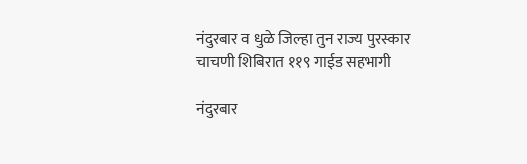नंदुरबार व धुळे जिल्हा तुन राज्य पुरस्कार चाचणी शिबिरात ११९ गाईड सहभागी

नंदुरबार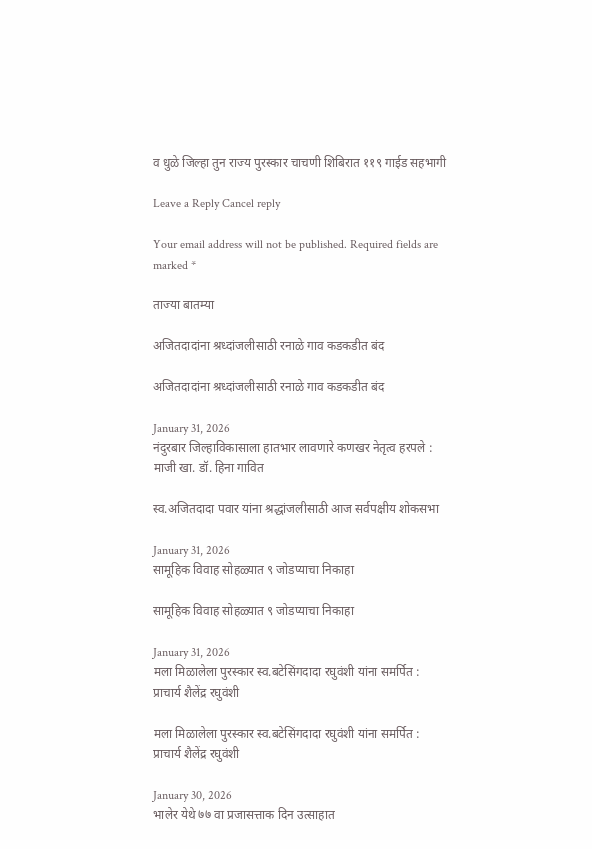व धुळे जिल्हा तुन राज्य पुरस्कार चाचणी शिबिरात ११९ गाईड सहभागी

Leave a Reply Cancel reply

Your email address will not be published. Required fields are marked *

ताज्या बातम्या

अजितदादांना श्रध्दांजलीसाठी रनाळे गाव कडकडीत बंद

अजितदादांना श्रध्दांजलीसाठी रनाळे गाव कडकडीत बंद

January 31, 2026
नंदुरबार जिल्हाविकासाला हातभार लावणारे कणखर नेतृत्व हरपले : माजी खा. डॉ. हिना गावित

स्व.अजितदादा पवार यांना श्रद्धांजलीसाठी आज सर्वपक्षीय शोकसभा

January 31, 2026
सामूहिक विवाह सोहळ्यात ९ जोडप्याचा निकाहा

सामूहिक विवाह सोहळ्यात ९ जोडप्याचा निकाहा

January 31, 2026
मला मिळालेला पुरस्कार स्व.बटेसिंगदादा रघुवंशी यांना समर्पित : प्राचार्य शैलेंद्र रघुवंशी

मला मिळालेला पुरस्कार स्व.बटेसिंगदादा रघुवंशी यांना समर्पित : प्राचार्य शैलेंद्र रघुवंशी

January 30, 2026
भालेर येथे ७७ वा प्रजासत्ताक दिन उत्साहात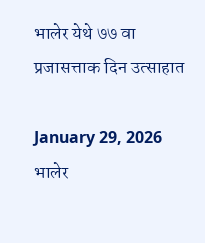भालेर येथे ७७ वा प्रजासत्ताक दिन उत्साहात

January 29, 2026
भालेर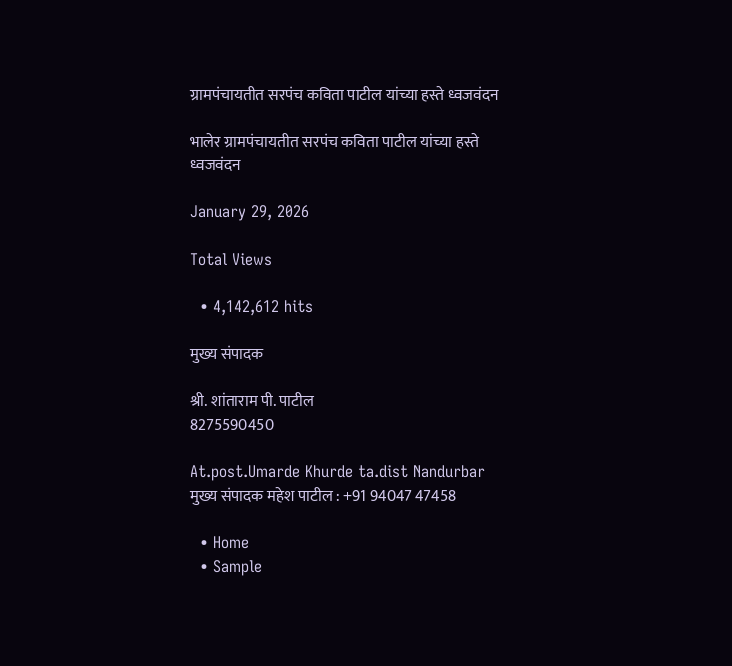ग्रामपंचायतीत सरपंच कविता पाटील यांच्या हस्ते ध्वजवंदन

भालेर ग्रामपंचायतीत सरपंच कविता पाटील यांच्या हस्ते ध्वजवंदन

January 29, 2026

Total Views

  • 4,142,612 hits

मुख्य संपादक

श्री. शांताराम पी. पाटील
8275590450

At.post.Umarde Khurde ta.dist Nandurbar
मुख्य संपादक महेश पाटील : +91 94047 47458

  • Home
  • Sample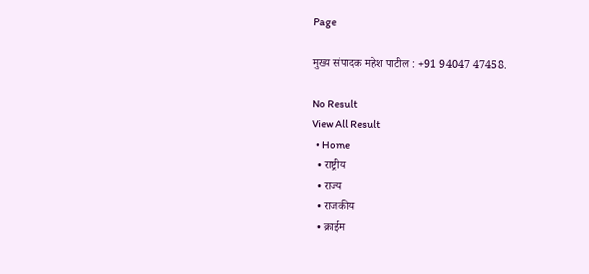Page

मुख्य संपादक महेश पाटील : +91 94047 47458.

No Result
View All Result
  • Home
  • राष्ट्रीय
  • राज्य
  • राजकीय
  • क्राईम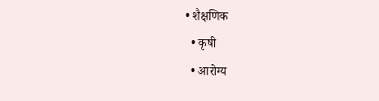• शैक्षणिक
  • कृषी
  • आरोग्य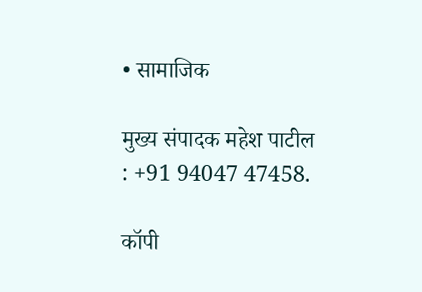• सामाजिक

मुख्य संपादक महेश पाटील : +91 94047 47458.

कॉपी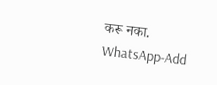करू नका.
WhatsApp-Add